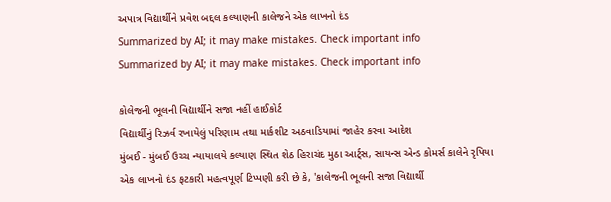અપાત્ર વિદ્યાર્થીને પ્રવેશ બદ્દલ કલ્યાણની કાલેજને એક લાખનો દંડ
Summarized by AI; it may make mistakes. Check important info
Summarized by AI; it may make mistakes. Check important info

કોલેજની ભૂલની વિદ્યાર્થીને સજા નહીં હાઈકોર્ટ
વિદ્યાર્થીનું રિઝર્વ રખાયેલું પરિણામ તથા માર્કશીટ અઠવાડિયામાં જાહેર કરવા આદેશ
મુંબઈ - મુંબઈ ઉચ્ચ ન્યાયાલયે કલ્યાણ સ્થિત શેઠ હિરાચંદ મુઠા આર્ટ્સ, સાયન્સ એન્ડ કોમર્સ કાલેને રૃપિયા એક લાખનો દંડ ફટકારી મહત્વપૂર્ણ ટિપ્પણી કરી છે કે, 'કાલેજની ભૂલની સજા વિદ્યાર્થી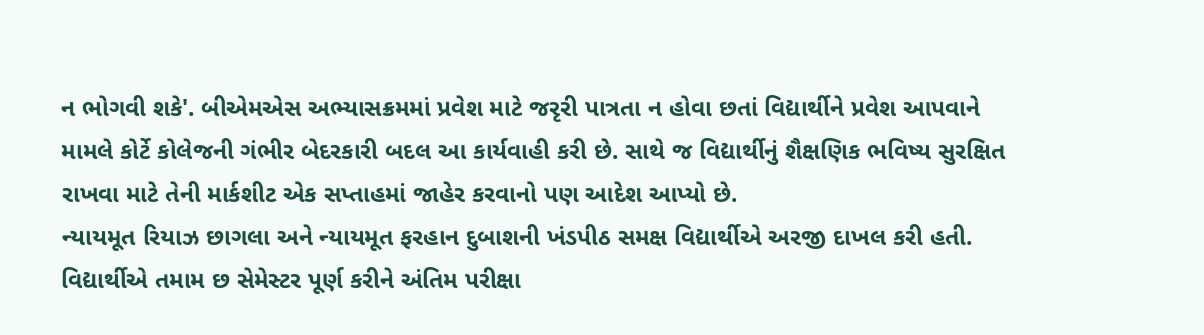ન ભોગવી શકે'. બીએમએસ અભ્યાસક્રમમાં પ્રવેશ માટે જરૃરી પાત્રતા ન હોવા છતાં વિદ્યાર્થીને પ્રવેશ આપવાને મામલે કોર્ટે કોલેજની ગંભીર બેદરકારી બદલ આ કાર્યવાહી કરી છે. સાથે જ વિદ્યાર્થીનું શૈક્ષણિક ભવિષ્ય સુરક્ષિત રાખવા માટે તેની માર્કશીટ એક સપ્તાહમાં જાહેર કરવાનો પણ આદેશ આપ્યો છે.
ન્યાયમૂત રિયાઝ છાગલા અને ન્યાયમૂત ફરહાન દુબાશની ખંડપીઠ સમક્ષ વિદ્યાર્થીએ અરજી દાખલ કરી હતી. વિદ્યાર્થીએ તમામ છ સેમેસ્ટર પૂર્ણ કરીને અંતિમ પરીક્ષા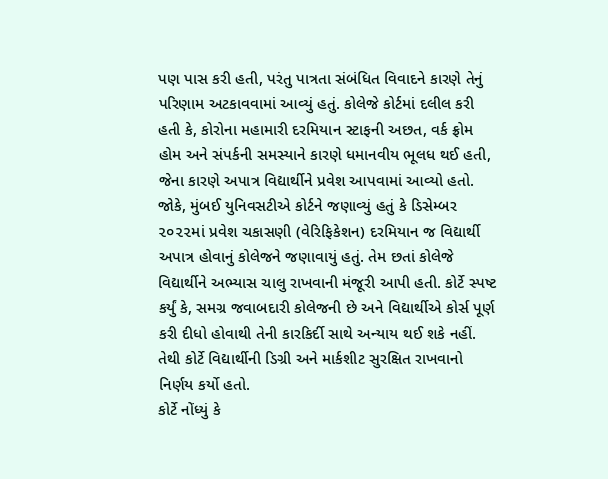પણ પાસ કરી હતી, પરંતુ પાત્રતા સંબંધિત વિવાદને કારણે તેનું પરિણામ અટકાવવામાં આવ્યું હતું. કોલેજે કોર્ટમાં દલીલ કરી હતી કે, કોરોના મહામારી દરમિયાન સ્ટાફની અછત, વર્ક ફ્રોમ હોમ અને સંપર્કની સમસ્યાને કારણે ધમાનવીય ભૂલધ થઈ હતી, જેના કારણે અપાત્ર વિદ્યાર્થીને પ્રવેશ આપવામાં આવ્યો હતો.
જોકે, મુંબઈ યુનિવસટીએ કોર્ટને જણાવ્યું હતું કે ડિસેમ્બર ૨૦૨૨માં પ્રવેશ ચકાસણી (વેરિફિકેશન) દરમિયાન જ વિદ્યાર્થી અપાત્ર હોવાનું કોલેજને જણાવાયું હતું. તેમ છતાં કોલેજે વિદ્યાર્થીને અભ્યાસ ચાલુ રાખવાની મંજૂરી આપી હતી. કોર્ટે સ્પષ્ટ કર્યું કે, સમગ્ર જવાબદારી કોલેજની છે અને વિદ્યાર્થીએ કોર્સ પૂર્ણ કરી દીધો હોવાથી તેની કારકિર્દી સાથે અન્યાય થઈ શકે નહીં. તેથી કોર્ટે વિદ્યાર્થીની ડિગ્રી અને માર્કશીટ સુરક્ષિત રાખવાનો નિર્ણય કર્યો હતો.
કોર્ટે નોંધ્યું કે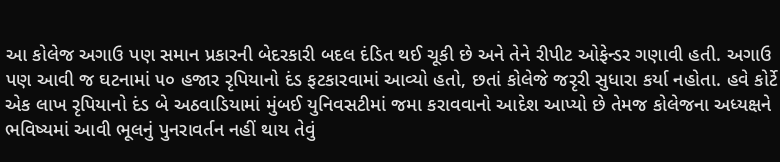આ કોલેજ અગાઉ પણ સમાન પ્રકારની બેદરકારી બદલ દંડિત થઈ ચૂકી છે અને તેને રીપીટ ઓફેન્ડર ગણાવી હતી. અગાઉ પણ આવી જ ઘટનામાં ૫૦ હજાર રૃપિયાનો દંડ ફટકારવામાં આવ્યો હતો, છતાં કોલેજે જરૃરી સુધારા કર્યા નહોતા. હવે કોર્ટે એક લાખ રૃપિયાનો દંડ બે અઠવાડિયામાં મુંબઈ યુનિવસટીમાં જમા કરાવવાનો આદેશ આપ્યો છે તેમજ કોલેજના અધ્યક્ષને ભવિષ્યમાં આવી ભૂલનું પુનરાવર્તન નહીં થાય તેવું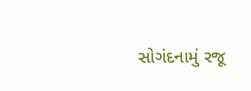સોગંદનામું રજૂ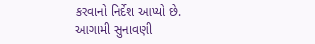કરવાનો નિર્દેશ આપ્યો છે. આગામી સુનાવણી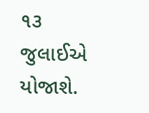૧૩ જુલાઈએ યોજાશે.